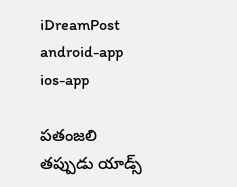iDreamPost
android-app
ios-app

పతంజలి తప్పుడు యాడ్స్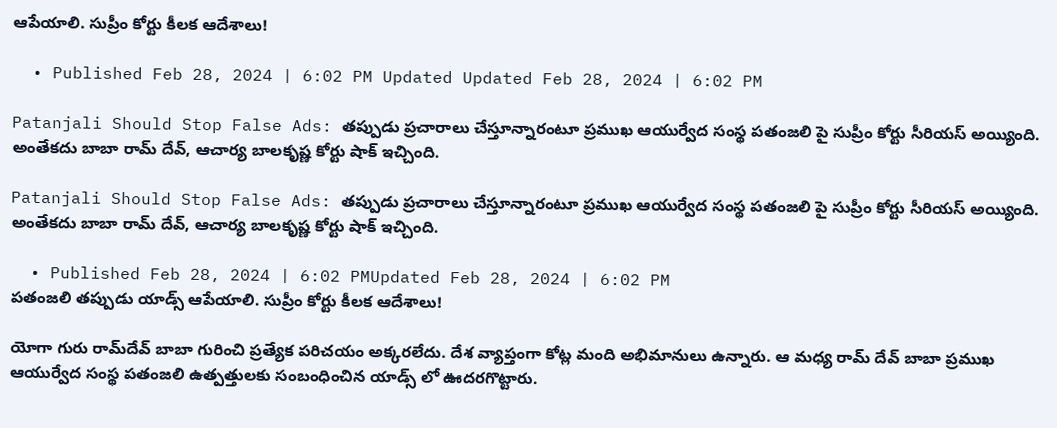ఆపేయాలి. సుప్రీం కోర్టు కీలక ఆదేశాలు!

  • Published Feb 28, 2024 | 6:02 PM Updated Updated Feb 28, 2024 | 6:02 PM

Patanjali Should Stop False Ads: తప్పుడు ప్రచారాలు చేస్తూన్నారంటూ ప్రముఖ ఆయుర్వేద సంస్థ పతంజలి పై సుప్రీం కోర్టు సీరియస్ అయ్యింది. అంతేకదు బాబా రామ్ దేవ్, ఆచార్య బాలకృష్ణ కోర్టు షాక్ ఇచ్చింది.

Patanjali Should Stop False Ads: తప్పుడు ప్రచారాలు చేస్తూన్నారంటూ ప్రముఖ ఆయుర్వేద సంస్థ పతంజలి పై సుప్రీం కోర్టు సీరియస్ అయ్యింది. అంతేకదు బాబా రామ్ దేవ్, ఆచార్య బాలకృష్ణ కోర్టు షాక్ ఇచ్చింది.

  • Published Feb 28, 2024 | 6:02 PMUpdated Feb 28, 2024 | 6:02 PM
పతంజలి తప్పుడు యాడ్స్ ఆపేయాలి. సుప్రీం కోర్టు కీలక ఆదేశాలు!

యోగా గురు రామ్‌దేవ్ బాబా గురించి ప్రత్యేక పరిచయం అక్కరలేదు. దేశ వ్యాప్తంగా కోట్ల మంది అభిమానులు ఉన్నారు. ఆ మధ్య రామ్ దేవ్ బాబా ప్రముఖ ఆయుర్వేద సంస్థ పతంజలి ఉత్పత్తులకు సంబంధించిన యాడ్స్ లో ఊదరగొట్టారు.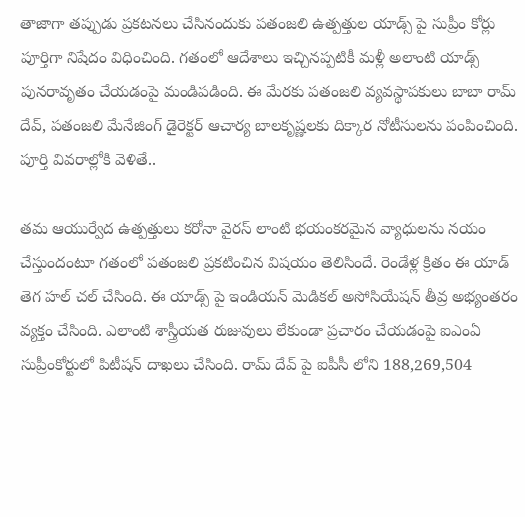తాజాగా తప్పుడు ప్రకటనలు చేసినందుకు పతంజలి ఉత్పత్తుల యాడ్స్ పై సుప్రీం కోర్లు పూర్తిగా నిషేదం విధించింది. గతంలో ఆదేశాలు ఇచ్చినప్పటికీ మళ్లీ అలాంటి యాడ్స్ పునరావృతం చేయడంపై మండిపడింది. ఈ మేరకు పతంజలి వ్యవస్థాపకులు బాబా రామ్ దేవ్, పతంజలి మేనేజింగ్ డైరెక్టర్ ఆచార్య బాలకృష్ణలకు దిక్కార నోటీసులను పంపించింది. పూర్తి వివరాల్లోకి వెళితే..

తమ ఆయుర్వేద ఉత్పత్తులు కరోనా వైరస్ లాంటి భయంకరమైన వ్యాధులను నయం చేస్తుందంటూ గతంలో పతంజలి ప్రకటించిన విషయం తెలిసిందే. రెండేళ్ల క్రితం ఈ యాడ్ తెగ హల్ చల్ చేసింది. ఈ యాడ్స్ పై ఇండియన్ మెడికల్ అసోసియేషన్ తీవ్ర అభ్యంతరం వ్యక్తం చేసింది. ఎలాంటి శాస్త్రీయత రుజువులు లేకుండా ప్రచారం చేయడంపై ఐఎంఏ సుప్రీంకోర్టులో పిటీషన్ దాఖలు చేసింది. రామ్ దేవ్ పై ఐపీసీ లోని 188,269,504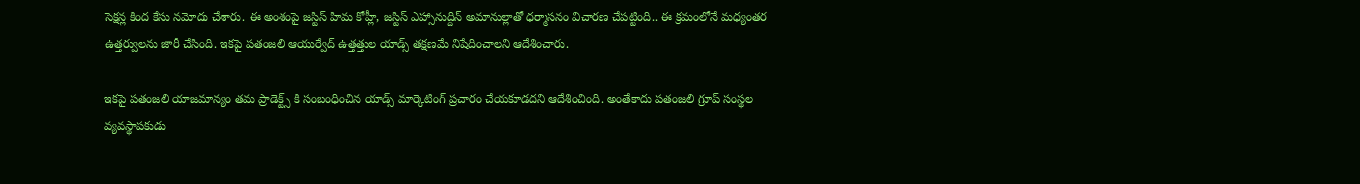సెక్షన్ల కింద కేసు నమోదు చేశారు. ఈ అంశంపై జస్టిస్ హిమ కోహ్లీ, జస్టిస్ ఎహ్సానుద్దిన్ అమానుల్లాతో ధర్మాసనం విచారణ చేపట్టింది.. ఈ క్రమంలోనే మధ్యంతర ఉత్తర్వులను జారీ చేసింది. ఇకపై పతంజలి ఆయుర్వేద్ ఉత్తత్తుల యాడ్స్ తక్షణమే నిషేదించాలని ఆదేశించారు.

ఇకపై పతంజలి యాజమాన్యం తమ ప్రాడెక్ట్స్ కి సంబంధించిన యాడ్స్ మార్కెటింగ్ ప్రచారం చేయకూడదని ఆదేశించింది. అంతేకాదు పతంజలి గ్రూప్ సంస్థల వ్యవస్థాపకుడు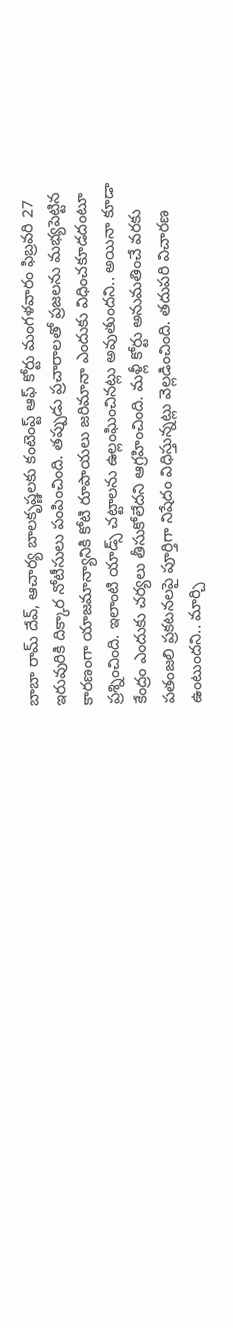బాబా రామ్ దేవ్, ఆచార్య బాలకృష్ణలకు కంటెంప్ట్ ఆఫ్ కోర్టు మంగళవారం ఫిబ్రవరి 27 ఇరువురికి దిక్కార నోటీసులు పంపించింది. తప్పుడు ప్రచారాలతో ప్రజలను మభ్యపెట్టిన కారణంగా యాజమాన్యానికి కోటి రూపాయలు జరిమానా ఎందుకు విధించకూడదంటూ ప్రశ్నించింది. ఇలాంటి యాడ్స్ చట్టాలను ఉల్లంఘించినట్లు అవుతుందని.. అయినా కూడా కేంద్రం ఎందుకు చర్యలు తీసుకోలేదని ఆగ్రహించింది. మళ్లీ కోర్టు అనుమతించే వరకు పతంజలి ప్రకటనలపై పూర్తిగా నిషేదం విధిస్తున్నట్లు వెల్లడించింది. తదుపరి విచారణ ఉంటుందని.. మార్చి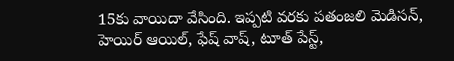15కు వాయిదా వేసింది. ఇప్పటి వరకు పతంజలి మెడిసన్, హెయిర్ ఆయిల్, ఫేష్ వాష్, టూత్ పేస్ట్,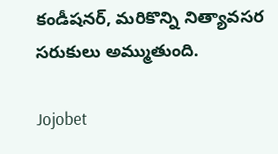కండీషనర్, మరికొన్ని నిత్యావసర సరుకులు అమ్ముతుంది.

Jojobet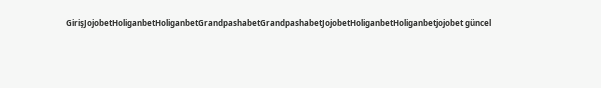GirişJojobetHoliganbetHoliganbetGrandpashabetGrandpashabetJojobetHoliganbetHoliganbetjojobet güncel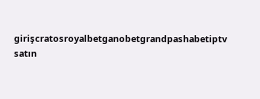girişcratosroyalbetganobetgrandpashabetiptv satın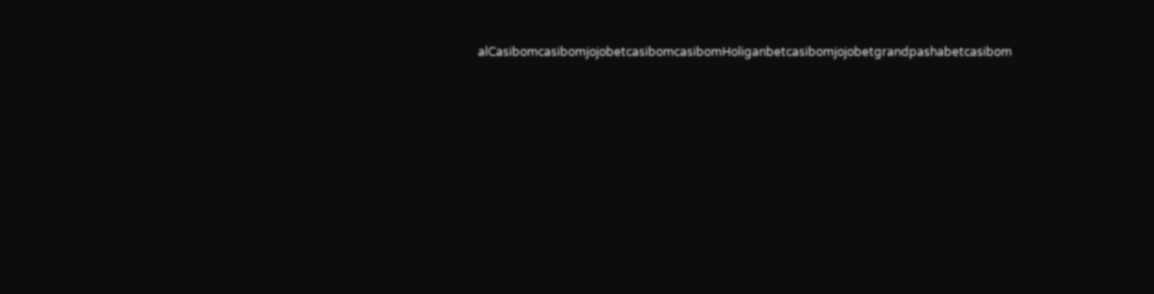alCasibomcasibomjojobetcasibomcasibomHoliganbetcasibomjojobetgrandpashabetcasibom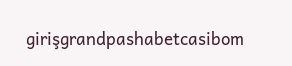girişgrandpashabetcasibom